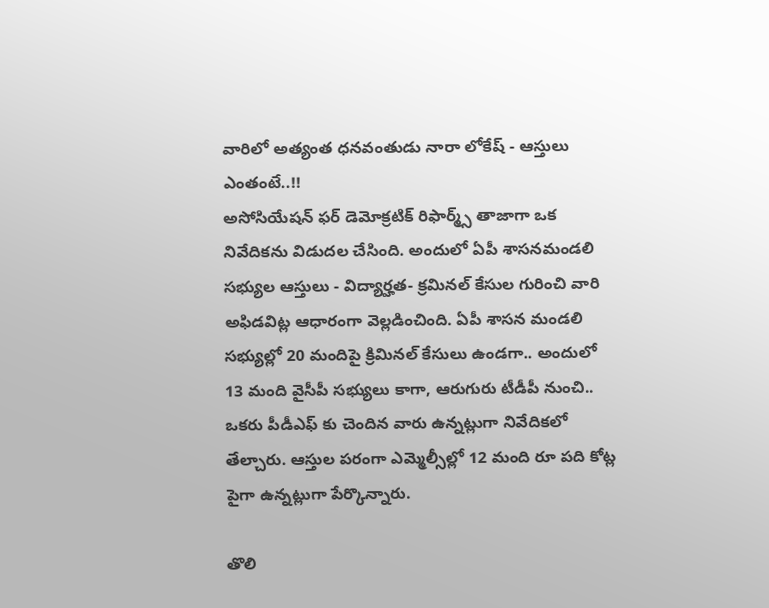వారిలో అత్యంత ధనవంతుడు నారా లోకేష్ - ఆస్తులు ఎంతంటే..!!
అసోసియేషన్ ఫర్ డెమోక్రటిక్ రిఫార్మ్స్ తాజాగా ఒక నివేదికను విడుదల చేసింది. అందులో ఏపీ శాసనమండలి సభ్యుల ఆస్తులు - విద్యార్హత- క్రమినల్ కేసుల గురించి వారి అఫిడవిట్ల ఆధారంగా వెల్లడించింది. ఏపీ శాసన మండలి సభ్యుల్లో 20 మందిపై క్రిమినల్ కేసులు ఉండగా.. అందులో 13 మంది వైసీపీ సభ్యులు కాగా, ఆరుగురు టీడీపీ నుంచి.. ఒకరు పీడీఎఫ్ కు చెందిన వారు ఉన్నట్లుగా నివేదికలో తేల్చారు. ఆస్తుల పరంగా ఎమ్మెల్సీల్లో 12 మంది రూ పది కోట్ల పైగా ఉన్నట్లుగా పేర్కొన్నారు.

తొలి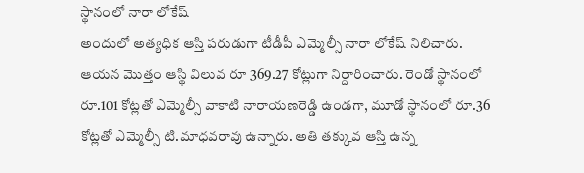స్థానంలో నారా లోకేష్
అందులో అత్యధిక ఆస్తి పరుడుగా టీడీపీ ఎమ్మెల్సీ నారా లోకేష్ నిలిచారు. ఆయన మొత్తం ఆస్థి విలువ రూ 369.27 కోట్లుగా నిర్దారించారు. రెండో స్థానంలో రూ.101 కోట్లతో ఎమ్మెల్సీ వాకాటి నారాయణరెడ్డి ఉండగా, మూడో స్థానంలో రూ.36 కోట్లతో ఎమ్మెల్సీ టి.మాధవరావు ఉన్నారు. అతి తక్కువ ఆస్తి ఉన్న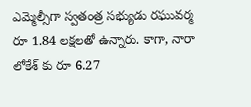ఎమ్మెల్సీగా స్వతంత్ర సభ్యుడు రఘువర్మ రూ 1.84 లక్షలతో ఉన్నారు. కాగా, నారా లోకేశ్ కు రూ 6.27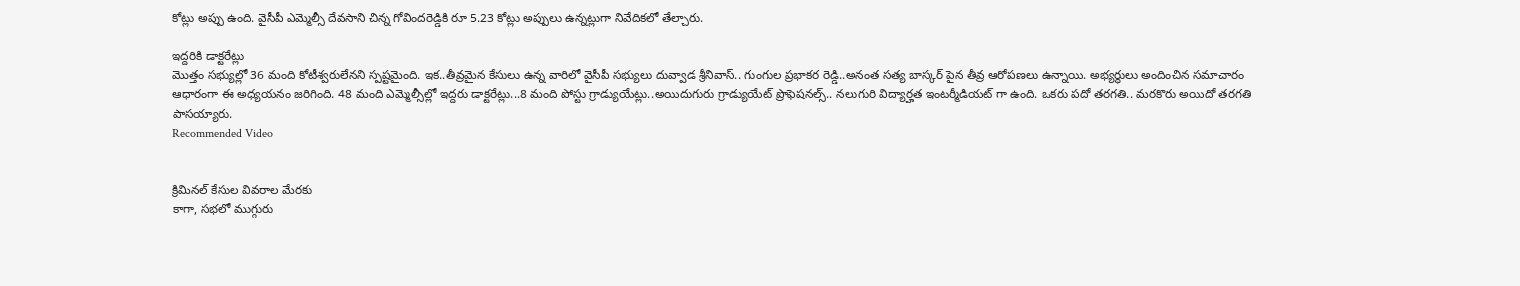కోట్లు అప్పు ఉంది. వైసీపీ ఎమ్మెల్సీ దేవసాని చిన్న గోవిందరెడ్డికి రూ 5.23 కోట్లు అప్పులు ఉన్నట్లుగా నివేదికలో తేల్చారు.

ఇద్దరికి డాక్టరేట్లు
మొత్తం సభ్యుల్లో 36 మంది కోటీశ్వరులేనని స్పష్టమైంది. ఇక..తీవ్రమైన కేసులు ఉన్న వారిలో వైసీపీ సభ్యులు దువ్వాడ శ్రీనివాస్.. గుంగుల ప్రభాకర రెడ్డి..అనంత సత్య బాస్కర్ పైన తీవ్ర ఆరోపణలు ఉన్నాయి. అభ్యర్థులు అందించిన సమాచారం ఆధారంగా ఈ అధ్యయనం జరిగింది. 48 మంది ఎమ్మెల్సీల్లో ఇద్దరు డాక్టరేట్లు...8 మంది పోస్టు గ్రాడ్యుయేట్లు..అయిదుగురు గ్రాడ్యుయేట్ ప్రొఫెషనల్స్.. నలుగురి విద్యార్హత ఇంటర్మీడియట్ గా ఉంది. ఒకరు పదో తరగతి.. మరకొరు అయిదో తరగతి పాసయ్యారు.
Recommended Video


క్రిమినల్ కేసుల వివరాల మేరకు
కాగా, సభలో ముగ్గురు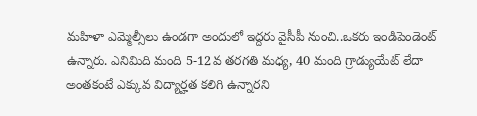మహిళా ఎమ్మెల్సీలు ఉండగా అందులో ఇద్దరు వైసీపీ నుంచి..ఒకరు ఇండిపెండెంట్ ఉన్నారు. ఎనిమిది మంది 5-12వ తరగతి మధ్య, 40 మంది గ్రాడ్యుయేట్ లేదా అంతకంటే ఎక్కువ విద్యార్హత కలిగి ఉన్నారని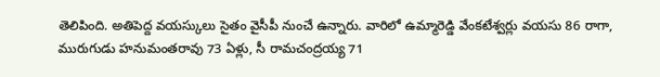తెలిపింది. అతిపెద్ద వయస్కులు సైతం వైసీపీ నుంచే ఉన్నారు. వారిలో ఉమ్మారెడ్డి వేంకటేశ్వర్లు వయసు 86 రాగా, మురుగుడు హనుమంతరావు 73 ఏళ్లు, సీ రామచంద్రయ్య 71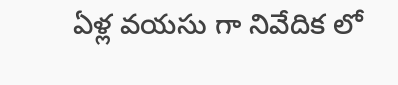ఏళ్ల వయసు గా నివేదిక లో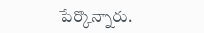పేర్కొన్నారు.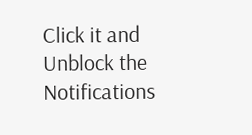Click it and Unblock the Notifications